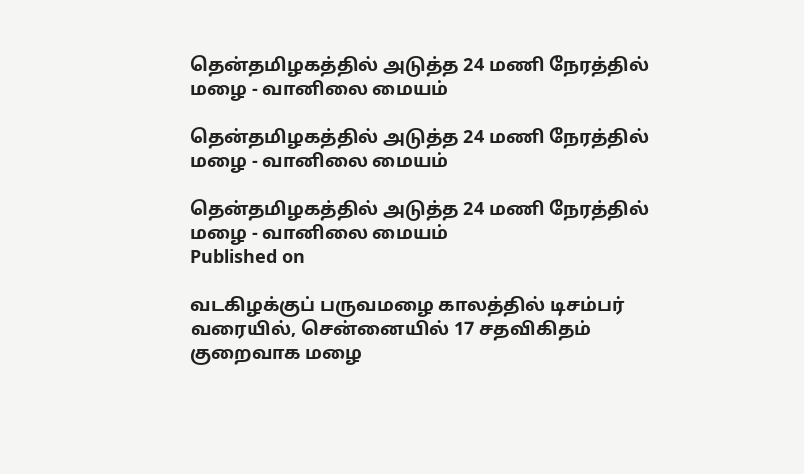தென்தமிழகத்தில் அடுத்த 24 மணி நேரத்தில் மழை - வானிலை மையம்

தென்தமிழகத்தில் அடுத்த 24 மணி நேரத்தில் மழை - வானிலை மையம்

தென்தமிழகத்தில் அடுத்த 24 மணி நேரத்தில் மழை - வானிலை மையம்
Published on

வடகிழக்குப் பருவமழை ‌‌காலத்தில் டிசம்பர் வரையில், சென்னையில் 17 சதவிகிதம் குறைவாக மழை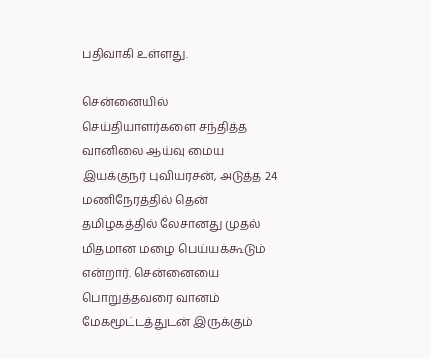பதிவாகி உள்ளது.

சென்னையில் செய்தியாளர்களை சந்தித்த வானிலை ஆய்வு மைய இயக்குநர் புவியரசன், அடுத்த 24 மணிநேரத்தில் தென் தமிழகத்தில் லேசானது முதல் மிதமான மழை பெய்யக்கூடும் என்றார். சென்னையை பொறுத்தவரை வானம் மேகமூட்டத்துடன் இருக்கும்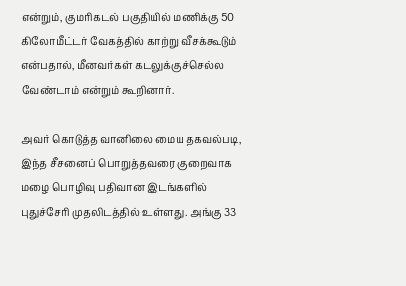என்றும், குமரிகடல் பகுதியில் மணிக்கு 50 கிலோமீட்டர் வேகத்தில் காற்று வீசக்கூடும் என்பதால், மீனவர்கள் கடலுக்குச்செல்ல வேண்டாம் என்றும் கூறினார்.

அவர் கொடுத்த வானிலை மைய தகவல்படி, இந்த சீசனைப் பொறுத்தவரை குறைவாக மழை பொழிவு பதிவான இடங்களில் புதுச்சேரி முதலிடத்தில் உள்ளது. அங்கு 33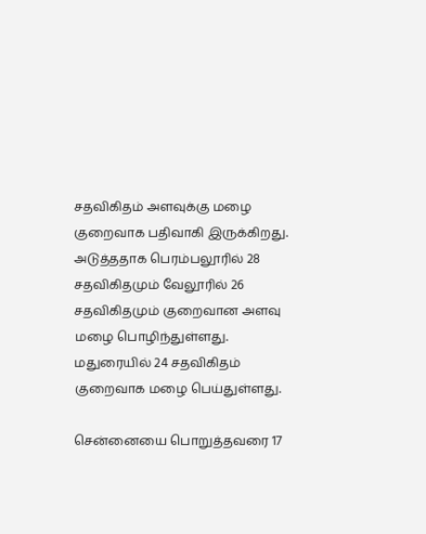சதவிகிதம் அளவுக்கு மழை குறைவாக பதிவாகி இருக்கிறது. அடுத்ததாக பெரம்பலூரில் 28 சதவிகிதமும் வேலூரில் 26 சதவிகிதமும் குறைவான அளவு மழை பொழிந்துள்ளது. மதுரையில் 24 சதவிகிதம் குறைவாக மழை பெய்துள்ளது.

சென்னையை பொறுத்தவரை 17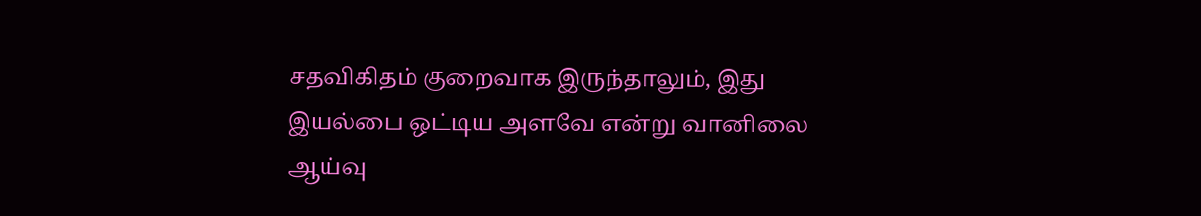சதவிகிதம் குறைவாக இருந்தாலும், இது இயல்பை ஒட்டிய அளவே என்று வானிலை ஆய்வு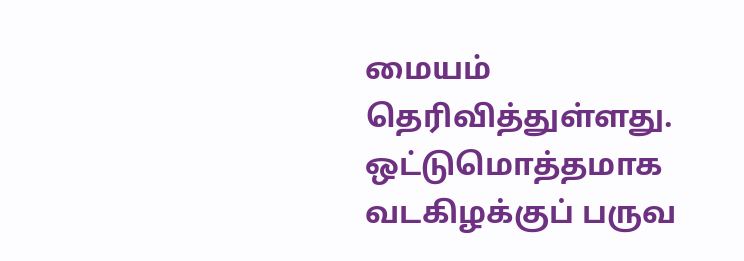மையம் தெரிவித்துள்ளது. ஒட்டுமொத்தமாக வடகிழக்குப் பருவ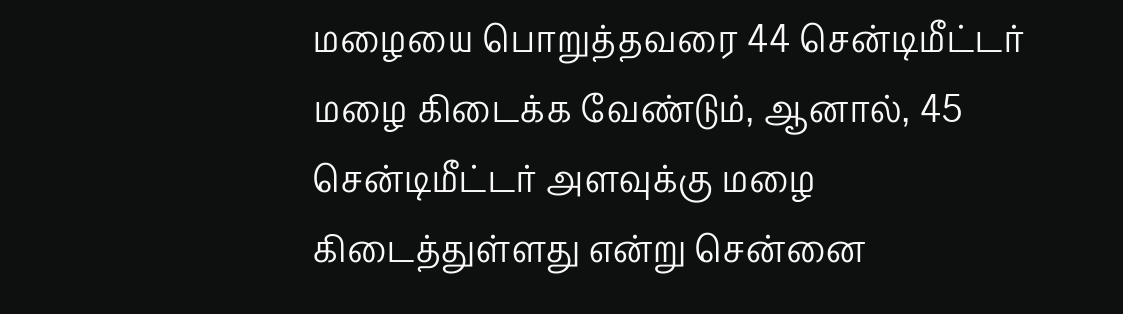மழையை பொறுத்தவரை 44 சென்டிமீட்டர் மழை கிடைக்க வேண்டும், ஆனால், 45 சென்டிமீட்டர் அளவுக்கு மழை கிடைத்துள்ளது என்று சென்னை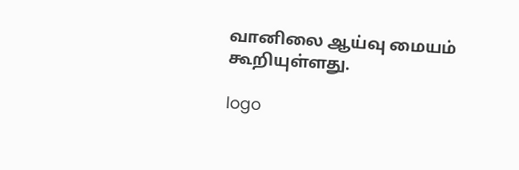வானிலை ஆய்வு மையம் கூறியுள்ளது.

logo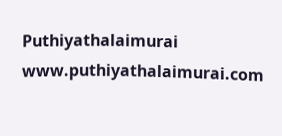Puthiyathalaimurai
www.puthiyathalaimurai.com